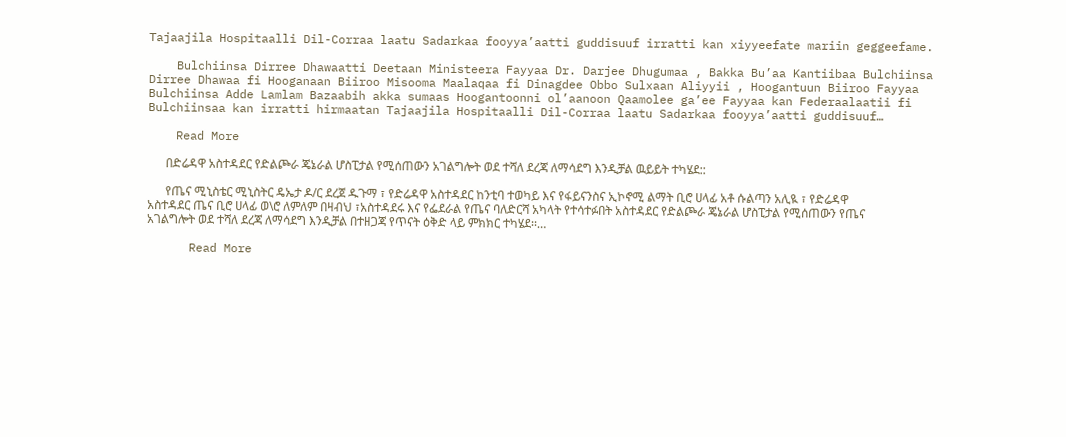Tajaajila Hospitaalli Dil-Corraa laatu Sadarkaa fooyya’aatti guddisuuf irratti kan xiyyeefate mariin geggeefame.

    Bulchiinsa Dirree Dhawaatti Deetaan Ministeera Fayyaa Dr. Darjee Dhugumaa , Bakka Bu’aa Kantiibaa Bulchiinsa Dirree Dhawaa fi Hooganaan Biiroo Misooma Maalaqaa fi Dinagdee Obbo Sulxaan Aliyyii , Hoogantuun Biiroo Fayyaa Bulchiinsa Adde Lamlam Bazaabih akka sumaas Hoogantoonni ol’aanoon Qaamolee ga’ee Fayyaa kan Federaalaatii fi Bulchiinsaa kan irratti hirmaatan Tajaajila Hospitaalli Dil-Corraa laatu Sadarkaa fooyya’aatti guddisuuf…

    Read More

      በድሬዳዋ አስተዳደር የድልጮራ ጄኔራል ሆስፒታል የሚሰጠውን አገልግሎት ወደ ተሻለ ደረጃ ለማሳደግ እንዲቻል ዉይይት ተካሄደ::

      የጤና ሚኒስቴር ሚኒስትር ዴኤታ ዶ/ር ደረጀ ዱጉማ ፣ የድሬዳዋ አስተዳደር ከንቲባ ተወካይ እና የፋይናንስና ኢኮኖሚ ልማት ቢሮ ሀላፊ አቶ ሱልጣን አሊዪ ፣ የድሬዳዋ አስተዳደር ጤና ቢሮ ሀላፊ ወ\ሮ ለምለም በዛብህ ፣አስተዳደሩ እና የፌደራል የጤና ባለድርሻ አካላት የተሳተፉበት አስተዳደር የድልጮራ ጄኔራል ሆስፒታል የሚሰጠውን የጤና አገልግሎት ወደ ተሻለ ደረጃ ለማሳደግ እንዲቻል በተዘጋጃ የጥናት ዕቅድ ላይ ምክክር ተካሄደ፡፡…

      Read More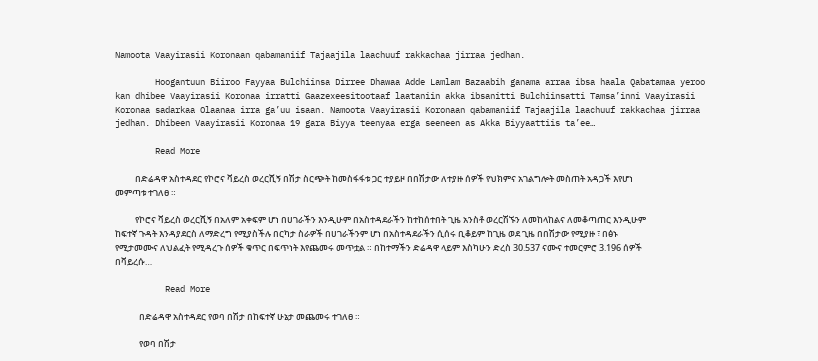Namoota Vaayirasii Koronaan qabamaniif Tajaajila laachuuf rakkachaa jirraa jedhan.

        Hoogantuun Biiroo Fayyaa Bulchiinsa Dirree Dhawaa Adde Lamlam Bazaabih ganama arraa ibsa haala Qabatamaa yeroo kan dhibee Vaayirasii Koronaa irratti Gaazexeesitootaaf laataniin akka ibsanitti Bulchiinsatti Tamsa’inni Vaayirasii Koronaa sadarkaa Olaanaa irra ga’uu isaan. Namoota Vaayirasii Koronaan qabamaniif Tajaajila laachuuf rakkachaa jirraa jedhan. Dhibeen Vaayirasii Koronaa 19 gara Biyya teenyaa erga seeneen as Akka Biyyaattiis ta’ee…

        Read More

          በድሬዳዋ አስተዳደር የኮሮና ቫይረስ ወረርሺኝ በሽታ ስርጭት ከመስፋፋቱ ጋር ተያይዞ በበሽታው ለተያዙ ሰዎች የህክምና አገልግሎት መስጠት አዳጋች እየሆነ መምጣቱ ተገለፀ ።

          የኮሮና ቫይረስ ወረርሺኝ በአለም አቀፍም ሆነ በሀገራችን እንዲሁም በአስተዳደራችን ከተከሰተበት ጊዜ አንስቶ ወረርሽኙን ለመከላከልና ለመቆጣጠር እንዲሁም ከፍተኛ ጉዳት እንዳያደርስ ለማድረግ የሚያስችሉ በርካታ ስራዎች በሀገራችንም ሆነ በአስተዳደራችን ሲሰሩ ቢቆይም ከጊዜ ወደ ጊዜ በበሽታው የሚያዙ ፣ በፅኑ የሚታመሙና ለህልፈት የሚዳረጉ ሰዎች ቁጥር በፍጥነት እየጨመሩ መጥቷል ። በከተማችን ድሬዳዋ ላይም እስካሁን ድረስ 30.537 ናሙና ተመርምሮ 3.196 ሰዎች በቫይረሱ…

          Read More

            በድሬዳዋ አስተዳደር የወባ በሽታ በከፍተኛ ሁኔታ መጨመሩ ተገለፀ ።

            የወባ በሽታ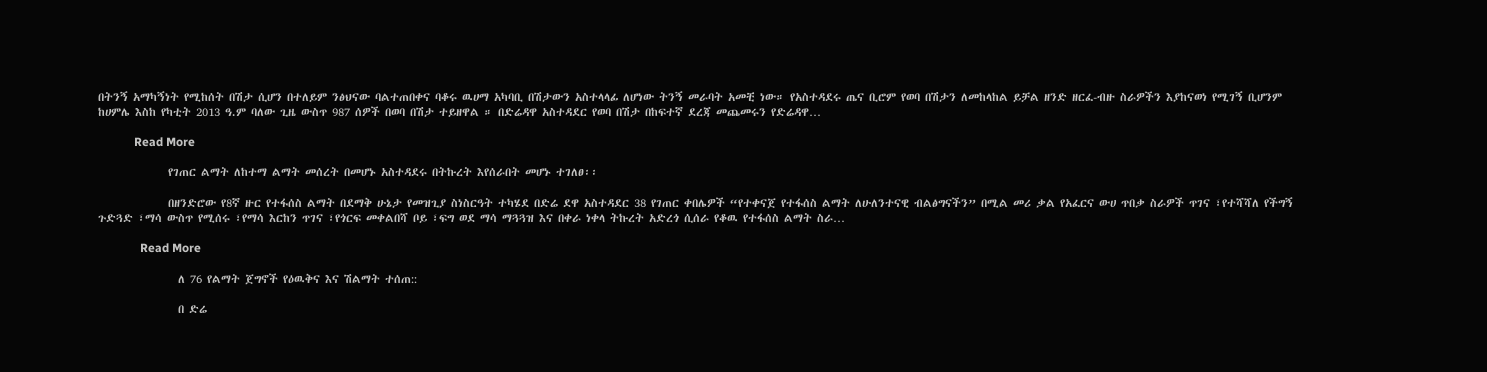በትንኝ አማካኝነት የሚከሰት በሽታ ሲሆን በተለይም ንፅህናው ባልተጠበቀና ባቆሩ ዉሀማ አካባቢ በሽታውን አስተላላፊ ለሆነው ትንኝ መራባት አመቺ ነው። የአስተዳደሩ ጤና ቢሮም የወባ በሽታን ለመከላከል ይቻል ዘንድ ዘርፈ-ብዙ ስራዎችን እያከናወነ የሚገኝ ቢሆንም ከሀምሌ እስከ የካቲት 2013 ዓ.ም ባለው ጊዜ ውስጥ 987 ሰዎች በወባ በሽታ ተይዘዋል ። በድሬዳዋ አስተዳደር የወባ በሽታ በከፍተኛ ደረጃ መጨመሩን የድሬዳዋ…

            Read More

              የገጠር ልማት ለከተማ ልማት መሰረት በመሆኑ አስተዳደሩ በትኩረት እየሰራበት መሆኑ ተገለፀ፡፡

              በዘንድሮው የ8ኛ ዙር የተፋሰስ ልማት በደማቅ ሁኔታ የመዝጊያ ስነስርዓት ተካሄደ በድሬ ደዋ አስተዳደር 38 የገጠር ቀበሌዎች “የተቀናጀ የተፋሰስ ልማት ለሁለንተናዊ ብልፅግናችን” በሚል መሪ ቃል የአፈርና ውሀ ጥበቃ ስራዎች ጥገና ፣የተሻሻለ የችግኝ ጉድጓድ ፣ማሳ ውስጥ የሚሰሩ ፣የማሳ እርከን ጥገና ፣የጎርፍ መቀልበሻ ቦይ ፣ፍግ ወደ ማሳ ማጓጓዝ እና በቀራ ነቀላ ትኩረት አድረጎ ሲሰራ የቆዉ የተፋሰስ ልማት ስራ…

              Read More

                ለ 76 የልማት ጀግኖች የዕዉቅና እና ሽልማት ተሰጠ::

                በ ድሬ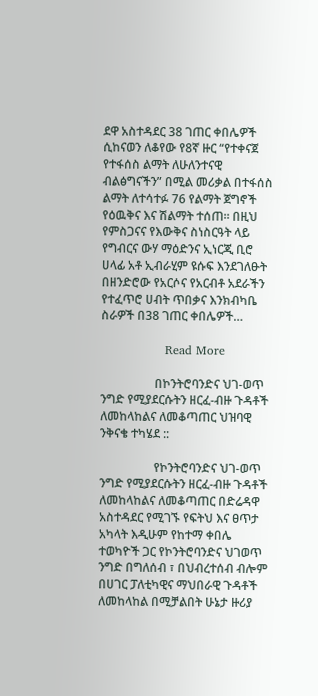ደዋ አስተዳደር 38 ገጠር ቀበሌዎች ሲከናወን ለቆየው የ8ኛ ዙር “የተቀናጀ የተፋሰስ ልማት ለሁለንተናዊ ብልፅግናችን” በሚል መሪቃል በተፋሰስ ልማት ለተሳተፉ 76 የልማት ጀግኖች የዕዉቅና እና ሽልማት ተሰጠ፡፡ በዚህ የምስጋናና የእውቅና ስነስርዓት ላይ የግብርና ውሃ ማዕድንና ኢነርጂ ቢሮ ሀላፊ አቶ ኢብራሂም ዩሱፍ እንደገለፁት በዘንድሮው የአርሶና የአርብቶ አደራችን የተፈጥሮ ሀብት ጥበቃና እንክብካቤ ስራዎች በ38 ገጠር ቀበሌዎች…

                Read More

                  በኮንትሮባንድና ህገ-ወጥ ንግድ የሚያደርሱትን ዘርፈ-ብዙ ጉዳቶች ለመከላከልና ለመቆጣጠር ህዝባዊ ንቅናቄ ተካሄደ ::

                  የኮንትሮባንድና ህገ-ወጥ ንግድ የሚያደርሱትን ዘርፈ-ብዙ ጉዳቶች ለመከላከልና ለመቆጣጠር በድሬዳዋ አስተዳደር የሚገኙ የፍትህ እና ፀጥታ አካላት እዲሁም የከተማ ቀበሌ ተወካዮች ጋር የኮንትሮባንድና ህገወጥ ንግድ በግለሰብ ፣ በህብረተሰብ ብሎም በሀገር ፓለቲካዊና ማህበራዊ ጉዳቶች ለመከላከል በሚቻልበት ሁኔታ ዙሪያ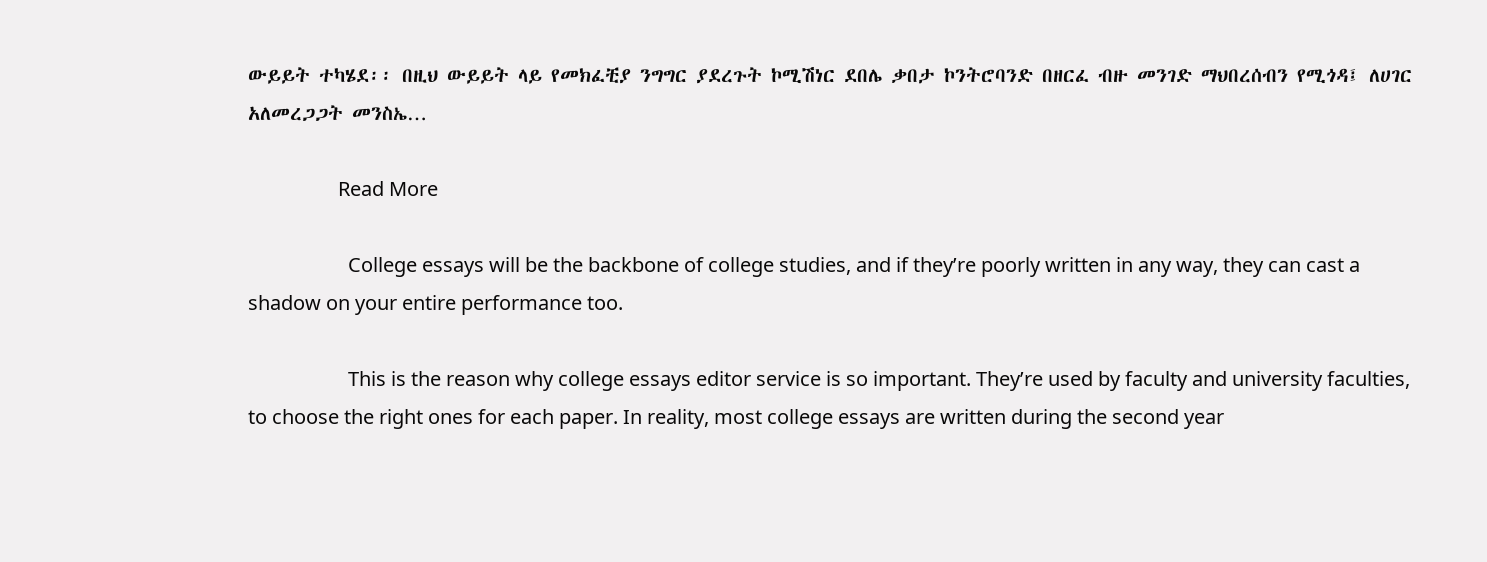ውይይት ተካሄደ፡፡ በዚህ ውይይት ላይ የመክፈቺያ ንግግር ያደረጉት ኮሚሽነር ደበሌ ቃበታ ኮንትሮባንድ በዘርፈ ብዙ መንገድ ማህበረሰብን የሚጎዳ፤ ለሀገር አለመረጋጋት መንስኤ…

                  Read More

                    College essays will be the backbone of college studies, and if they’re poorly written in any way, they can cast a shadow on your entire performance too.

                    This is the reason why college essays editor service is so important. They’re used by faculty and university faculties, to choose the right ones for each paper. In reality, most college essays are written during the second year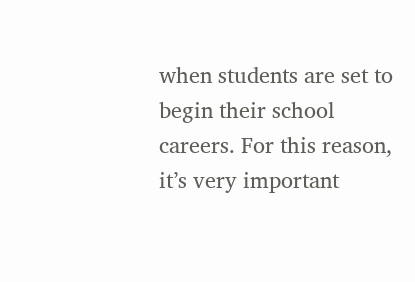when students are set to begin their school careers. For this reason, it’s very important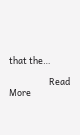that the…

                    Read More